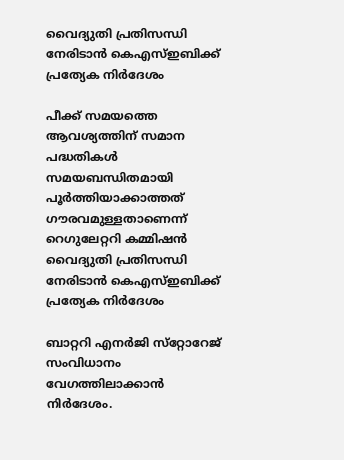വൈദ്യുതി പ്രതിസന്ധി നേരിടാൻ കെഎസ്ഇബിക്ക് പ്രത്യേക നിർദേശം

പീക്ക് സമയത്തെ ആവശ്യത്തിന് സമാന പദ്ധതികൾ സമയബന്ധിതമായി പൂർത്തിയാക്കാത്തത് ഗൗരവമുള്ളതാണെന്ന് റെഗുലേറ്ററി കമ്മിഷൻ
വൈദ്യുതി പ്രതിസന്ധി നേരിടാൻ കെഎസ്ഇബിക്ക് പ്രത്യേക നിർദേശം

ബാറ്ററി എനർജി സ്‌റ്റോറേജ് സംവിധാനം വേഗത്തിലാക്കാൻ നിർദേശം.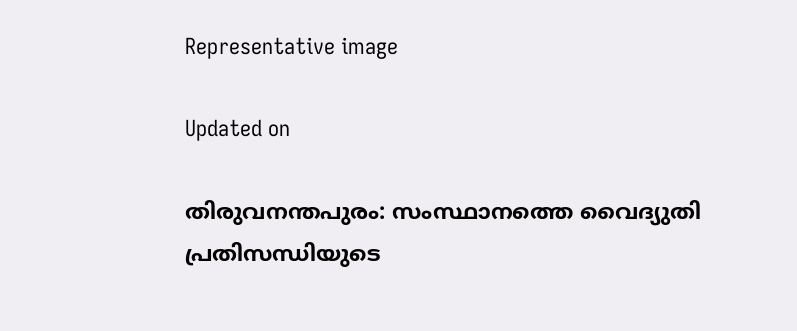Representative image

Updated on

തിരുവനന്തപുരം: സംസ്ഥാനത്തെ വൈദ്യുതി പ്രതിസന്ധിയുടെ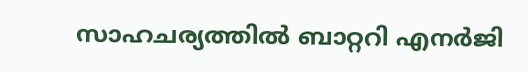സാഹചര്യത്തിൽ ബാറ്ററി എനർജി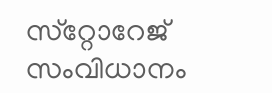സ്‌റ്റോറേജ് സംവിധാനം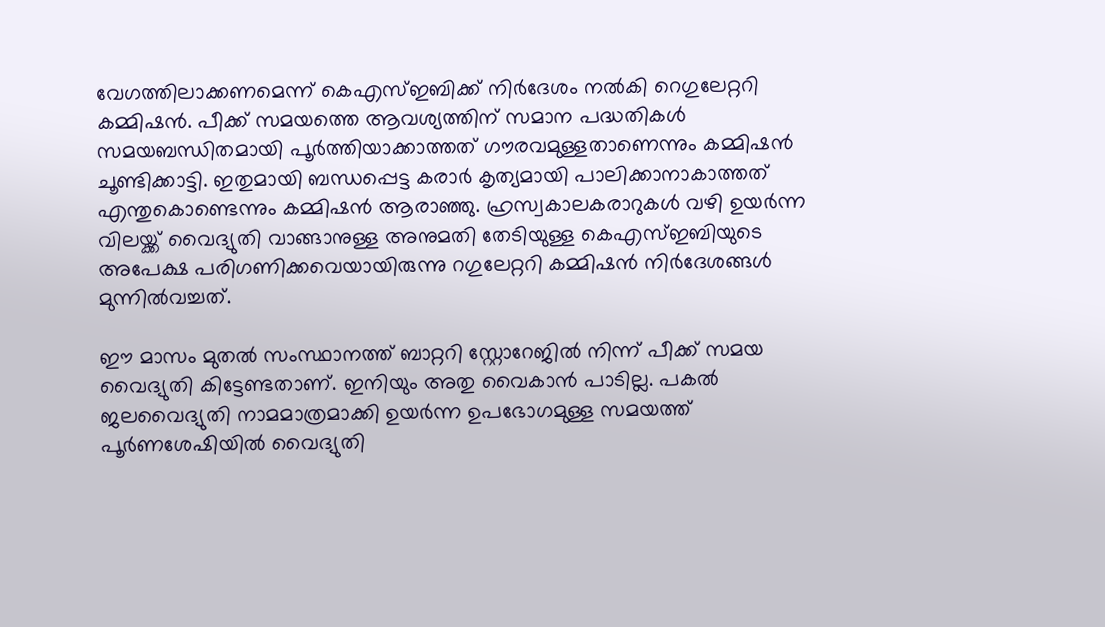വേഗത്തിലാക്കണമെന്ന് കെഎസ്ഇബിക്ക് നിർദേശം നൽകി റെഗുലേറ്ററി കമ്മിഷൻ. പീക്ക് സമയത്തെ ആവശ്യത്തിന് സമാന പദ്ധതികൾ സമയബന്ധിതമായി പൂർത്തിയാക്കാത്തത് ഗൗരവമുള്ളതാണെന്നും കമ്മിഷൻ ചൂണ്ടിക്കാട്ടി. ഇതുമായി ബന്ധപ്പെട്ട കരാർ കൃത്യമായി പാലിക്കാനാകാത്തത് എന്തുകൊണ്ടെന്നും കമ്മിഷൻ ആരാഞ്ഞു. ഹ്രസ്വകാലകരാറുകൾ വഴി ഉയർന്ന വിലയ്ക്ക് വൈദ്യുതി വാങ്ങാനുള്ള അനുമതി തേടിയുള്ള കെഎസ്ഇബിയുടെ അപേക്ഷ പരിഗണിക്കവെയായിരുന്നു റഗുലേറ്ററി കമ്മിഷൻ നിർദേശങ്ങൾ മുന്നിൽവച്ചത്.

ഈ മാസം മുതൽ സംസ്ഥാനത്ത് ബാറ്ററി സ്റ്റോറേജിൽ നിന്ന് പീക്ക് സമയ വൈദ്യുതി കിട്ടേണ്ടതാണ്. ഇനിയും അതു വൈകാൻ പാടില്ല. പകൽ ജലവൈദ്യുതി നാമമാത്രമാക്കി ഉയർന്ന ഉപഭോഗമുള്ള സമയത്ത് പൂർണശേഷിയിൽ വൈദ്യുതി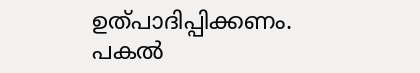ഉത്പാദിപ്പിക്കണം. പകൽ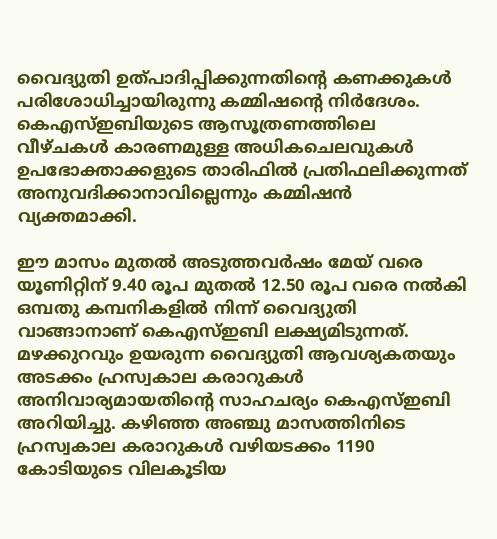വൈദ്യുതി ഉത്പാദിപ്പിക്കുന്നതിന്‍റെ കണക്കുകൾ പരിശോധിച്ചായിരുന്നു കമ്മിഷന്‍റെ നിർദേശം. കെഎസ്ഇബിയുടെ ആസൂത്രണത്തിലെ വീഴ്ചകൾ കാരണമുള്ള അധികചെലവുകൾ ഉപഭോക്താക്കളുടെ താരിഫിൽ പ്രതിഫലിക്കുന്നത് അനുവദിക്കാനാവില്ലെന്നും കമ്മിഷൻ വ്യക്തമാക്കി.

ഈ മാസം മുതൽ അടുത്തവർഷം മേയ് വരെ യൂണിറ്റിന് 9.40 രൂപ മുതൽ 12.50 രൂപ വരെ നൽകി ഒമ്പതു കമ്പനികളിൽ നിന്ന് വൈദ്യുതി വാങ്ങാനാണ് കെഎസ്ഇബി ലക്ഷ്യമിടുന്നത്. മഴക്കുറവും ഉയരുന്ന വൈദ്യുതി ആവശ്യകതയും അടക്കം ഹ്രസ്വകാല കരാറുകൾ അനിവാര്യമായതിന്‍റെ സാഹചര്യം കെഎസ്ഇബി അറിയിച്ചു. കഴിഞ്ഞ അഞ്ചു മാസത്തിനിടെ ഹ്രസ്വകാല കരാറുകൾ വഴിയടക്കം 1190 കോടിയുടെ വിലകൂടിയ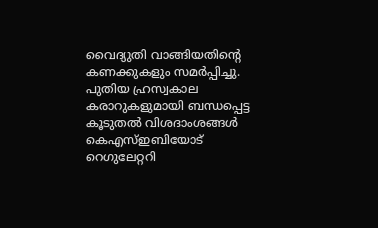വൈദ്യുതി വാങ്ങിയതിന്‍റെ കണക്കുകളും സമർപ്പിച്ചു. പുതിയ ഹ്രസ്വകാല കരാറുകളുമായി ബന്ധപ്പെട്ട കൂടുതൽ വിശദാംശങ്ങൾ കെഎസ്ഇബിയോട് റെഗുലേറ്ററി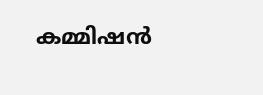കമ്മിഷൻ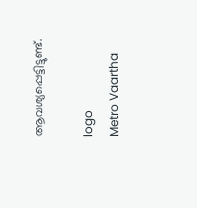ആവശ്യപ്പെട്ടിട്ടുണ്ട്.

logo
Metro Vaartha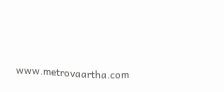www.metrovaartha.com